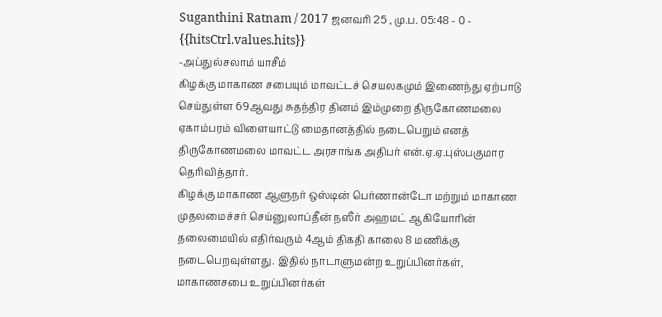Suganthini Ratnam / 2017 ஜனவரி 25 , மு.ப. 05:48 - 0 - {{hitsCtrl.values.hits}}
-அப்துல்சலாம் யாசீம்
கிழக்கு மாகாண சபையும் மாவட்டச் செயலகமும் இணைந்து ஏற்பாடு செய்துள்ள 69ஆவது சுதந்திர தினம் இம்முறை திருகோணமலை ஏகாம்பரம் விளையாட்டு மைதானத்தில் நடைபெறும் எனத் திருகோணமலை மாவட்ட அரசாங்க அதிபர் என்.ஏ.ஏ.புஸ்பகுமார தெரிவித்தார்.
கிழக்கு மாகாண ஆளுநர் ஒஸ்டின் பெர்ணான்டோ மற்றும் மாகாண முதலமைச்சர் செய்னுலாப்தீன் நஸீர் அஹமட் ஆகியோரின் தலைமையில் எதிர்வரும் 4ஆம் திகதி காலை 8 மணிக்கு நடைபெறவுள்ளது. இதில் நாடாளுமன்ற உறுப்பினர்கள், மாகாணசபை உறுப்பினர்கள்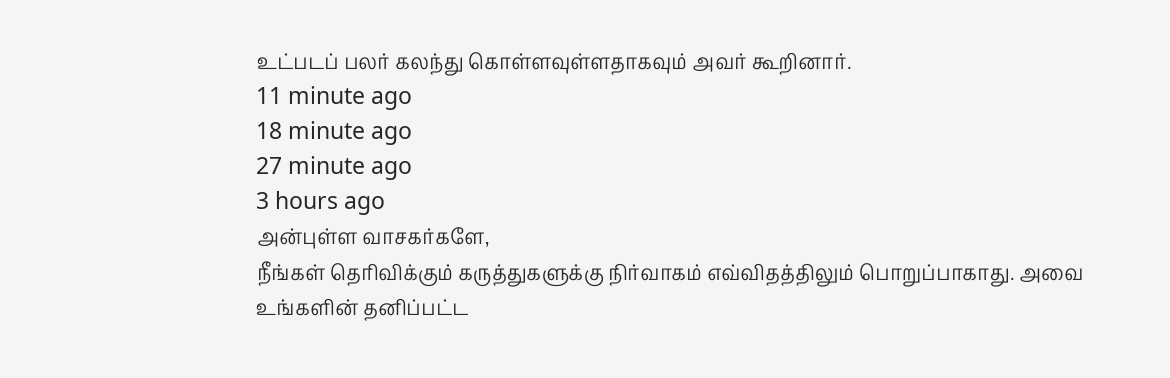உட்படப் பலர் கலந்து கொள்ளவுள்ளதாகவும் அவர் கூறினார்.
11 minute ago
18 minute ago
27 minute ago
3 hours ago
அன்புள்ள வாசகர்களே,
நீங்கள் தெரிவிக்கும் கருத்துகளுக்கு நிர்வாகம் எவ்விதத்திலும் பொறுப்பாகாது. அவை உங்களின் தனிப்பட்ட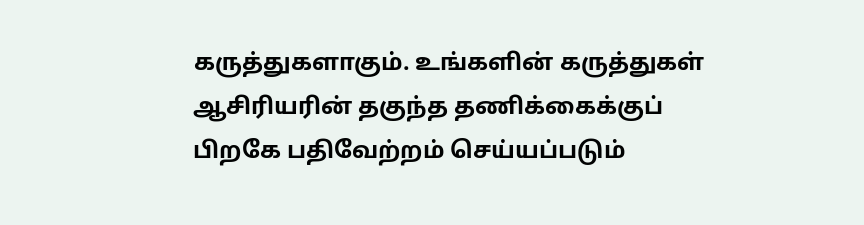கருத்துகளாகும். உங்களின் கருத்துகள் ஆசிரியரின் தகுந்த தணிக்கைக்குப் பிறகே பதிவேற்றம் செய்யப்படும்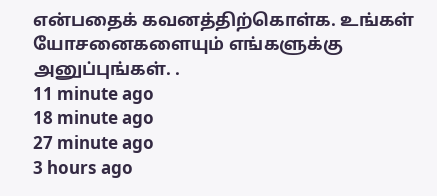என்பதைக் கவனத்திற்கொள்க. உங்கள் யோசனைகளையும் எங்களுக்கு அனுப்புங்கள். .
11 minute ago
18 minute ago
27 minute ago
3 hours ago